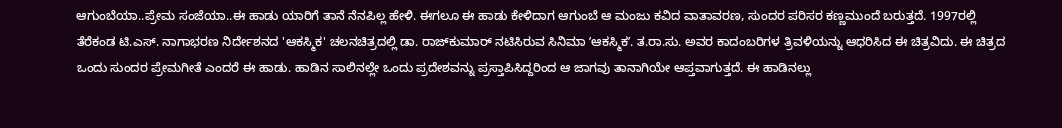ಆಗುಂಬೆಯಾ..ಪ್ರೇಮ ಸಂಜೆಯಾ..ಈ ಹಾಡು ಯಾರಿಗೆ ತಾನೆ ನೆನಪಿಲ್ಲ ಹೇಳಿ. ಈಗಲೂ ಈ ಹಾಡು ಕೇಳಿದಾಗ ಆಗುಂಬೆ ಆ ಮಂಜು ಕವಿದ ವಾತಾವರಣ, ಸುಂದರ ಪರಿಸರ ಕಣ್ಣಮುಂದೆ ಬರುತ್ತದೆ. 1997ರಲ್ಲಿ ತೆರೆಕಂಡ ಟಿ.ಎಸ್. ನಾಗಾಭರಣ ನಿರ್ದೇಶನದ 'ಆಕಸ್ಮಿಕ' ಚಲನಚಿತ್ರದಲ್ಲಿ ಡಾ. ರಾಜ್‌ಕುಮಾರ್‌ ನಟಿಸಿರುವ ಸಿನಿಮಾ ʼಆಕಸ್ಮಿಕʼ. ತ.ರಾ.ಸು. ಅವರ ಕಾದಂಬರಿಗಳ ತ್ರಿವಳಿಯನ್ನು ಆಧರಿಸಿದ ಈ ಚಿತ್ರವಿದು. ಈ ಚಿತ್ರದ ಒಂದು ಸುಂದರ ಪ್ರೇಮಗೀತೆ ಎಂದರೆ ಈ ಹಾಡು. ಹಾಡಿನ ಸಾಲಿನಲ್ಲೇ ಒಂದು ಪ್ರದೇಶವನ್ನು ಪ್ರಸ್ತಾಪಿಸಿದ್ದರಿಂದ ಆ ಜಾಗವು ತಾನಾಗಿಯೇ ಆಪ್ತವಾಗುತ್ತದೆ. ಈ ಹಾಡಿನಲ್ಲು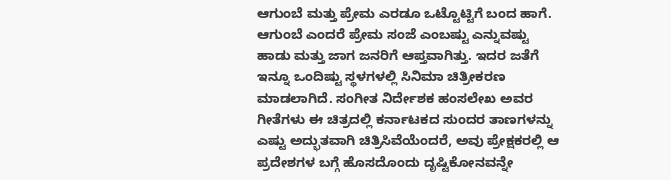ಆಗುಂಬೆ ಮತ್ತು ಪ್ರೇಮ ಎರಡೂ ಒಟ್ಟೊಟ್ಟಿಗೆ ಬಂದ ಹಾಗೆ. ಆಗುಂಬೆ ಎಂದರೆ ಪ್ರೇಮ ಸಂಜೆ ಎಂಬಷ್ಟು ಎನ್ನುವಷ್ಟು ಹಾಡು ಮತ್ತು ಜಾಗ ಜನರಿಗೆ ಆಪ್ತವಾಗಿತ್ತು. ಇದರ ಜತೆಗೆ ಇನ್ನೂ ಒಂದಿಷ್ಟು ಸ್ಥಳಗಳಲ್ಲಿ ಸಿನಿಮಾ ಚಿತ್ರೀಕರಣ ಮಾಡಲಾಗಿದೆ. ಸಂಗೀತ ನಿರ್ದೇಶಕ ಹಂಸಲೇಖ ಅವರ ಗೀತೆಗಳು ಈ ಚಿತ್ರದಲ್ಲಿ ಕರ್ನಾಟಕದ ಸುಂದರ ತಾಣಗಳನ್ನು ಎಷ್ಟು ಅದ್ಭುತವಾಗಿ ಚಿತ್ರಿಸಿವೆಯೆಂದರೆ, ಅವು ಪ್ರೇಕ್ಷಕರಲ್ಲಿ ಆ ಪ್ರದೇಶಗಳ ಬಗ್ಗೆ ಹೊಸದೊಂದು ದೃಷ್ಟಿಕೋನವನ್ನೇ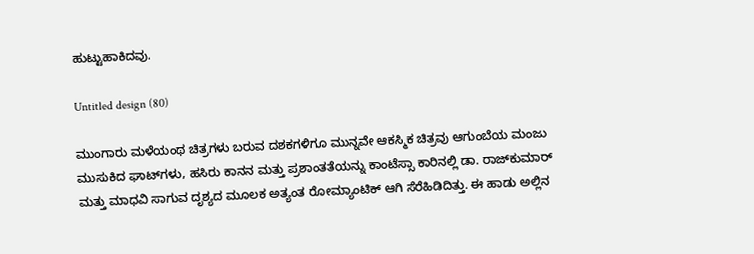ಹುಟ್ಟುಹಾಕಿದವು.

Untitled design (80)

ಮುಂಗಾರು ಮಳೆಯಂಥ ಚಿತ್ರಗಳು ಬರುವ ದಶಕಗಳಿಗೂ ಮುನ್ನವೇ ಆಕಸ್ಮಿಕ ಚಿತ್ರವು ಆಗುಂಬೆಯ ಮಂಜು ಮುಸುಕಿದ ಘಾಟ್‌ಗಳು, ಹಸಿರು ಕಾನನ ಮತ್ತು ಪ್ರಶಾಂತತೆಯನ್ನು ಕಾಂಟೆಸ್ಸಾ ಕಾರಿನಲ್ಲಿ ಡಾ. ರಾಜ್‌ಕುಮಾರ್ ಮತ್ತು ಮಾಧವಿ ಸಾಗುವ ದೃಶ್ಯದ ಮೂಲಕ ಅತ್ಯಂತ ರೋಮ್ಯಾಂಟಿಕ್ ಆಗಿ ಸೆರೆಹಿಡಿದಿತ್ತು. ಈ ಹಾಡು ಅಲ್ಲಿನ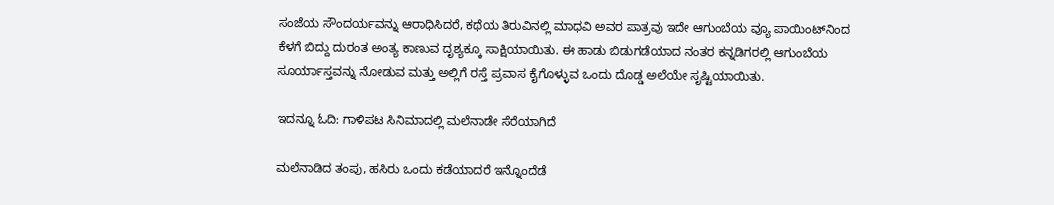ಸಂಜೆಯ ಸೌಂದರ್ಯವನ್ನು ಆರಾಧಿಸಿದರೆ, ಕಥೆಯ ತಿರುವಿನಲ್ಲಿ ಮಾಧವಿ ಅವರ ಪಾತ್ರವು ಇದೇ ಆಗುಂಬೆಯ ವ್ಯೂ ಪಾಯಿಂಟ್‌ನಿಂದ ಕೆಳಗೆ ಬಿದ್ದು ದುರಂತ ಅಂತ್ಯ ಕಾಣುವ ದೃಶ್ಯಕ್ಕೂ ಸಾಕ್ಷಿಯಾಯಿತು. ಈ ಹಾಡು ಬಿಡುಗಡೆಯಾದ ನಂತರ ಕನ್ನಡಿಗರಲ್ಲಿ ಆಗುಂಬೆಯ ಸೂರ್ಯಾಸ್ತವನ್ನು ನೋಡುವ ಮತ್ತು ಅಲ್ಲಿಗೆ ರಸ್ತೆ ಪ್ರವಾಸ ಕೈಗೊಳ್ಳುವ ಒಂದು ದೊಡ್ಡ ಅಲೆಯೇ ಸೃಷ್ಟಿಯಾಯಿತು.

ಇದನ್ನೂ ಓದಿ: ಗಾಳಿಪಟ ಸಿನಿಮಾದಲ್ಲಿ ಮಲೆನಾಡೇ ಸೆರೆಯಾಗಿದೆ

ಮಲೆನಾಡಿದ ತಂಪು, ಹಸಿರು ಒಂದು ಕಡೆಯಾದರೆ ಇನ್ನೊಂದೆಡೆ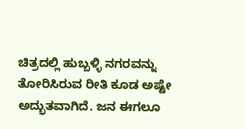ಚಿತ್ರದಲ್ಲಿ ಹುಬ್ಬಳ್ಳಿ ನಗರವನ್ನು ತೋರಿಸಿರುವ ರೀತಿ ಕೂಡ ಅಷ್ಟೇ ಅದ್ಭುತವಾಗಿದೆ. ಜನ ಈಗಲೂ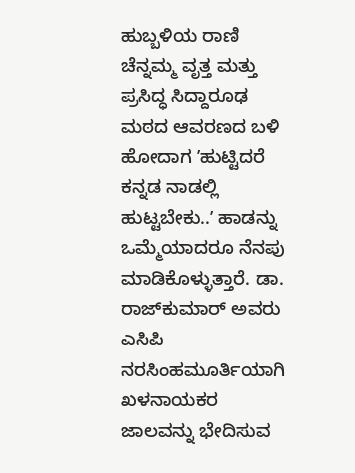ಹುಬ್ಬಳಿಯ ರಾಣಿ ಚೆನ್ನಮ್ಮ ವೃತ್ತ ಮತ್ತು ಪ್ರಸಿದ್ಧ ಸಿದ್ದಾರೂಢ ಮಠದ ಆವರಣದ ಬಳಿ ಹೋದಾಗ ʼಹುಟ್ಟಿದರೆ ಕನ್ನಡ ನಾಡಲ್ಲಿ ಹುಟ್ಟಬೇಕು..ʼ ಹಾಡನ್ನು ಒಮ್ಮೆಯಾದರೂ ನೆನಪು ಮಾಡಿಕೊಳ್ಳುತ್ತಾರೆ. ಡಾ. ರಾಜ್‌ಕುಮಾರ್ ಅವರು ಎಸಿಪಿ ನರಸಿಂಹಮೂರ್ತಿಯಾಗಿ ಖಳನಾಯಕರ ಜಾಲವನ್ನು ಭೇದಿಸುವ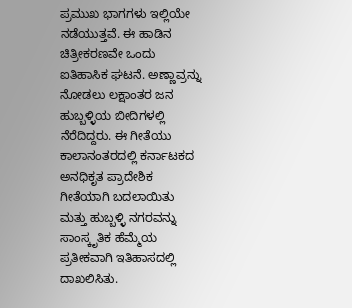ಪ್ರಮುಖ ಭಾಗಗಳು ಇಲ್ಲಿಯೇ ನಡೆಯುತ್ತವೆ. ಈ ಹಾಡಿನ ಚಿತ್ರೀಕರಣವೇ ಒಂದು ಐತಿಹಾಸಿಕ ಘಟನೆ. ಅಣ್ಣಾವ್ರನ್ನು ನೋಡಲು ಲಕ್ಷಾಂತರ ಜನ ಹುಬ್ಬಳ್ಳಿಯ ಬೀದಿಗಳಲ್ಲಿ ನೆರೆದಿದ್ದರು. ಈ ಗೀತೆಯು ಕಾಲಾನಂತರದಲ್ಲಿ ಕರ್ನಾಟಕದ ಅನಧಿಕೃತ ಪ್ರಾದೇಶಿಕ ಗೀತೆಯಾಗಿ ಬದಲಾಯಿತು ಮತ್ತು ಹುಬ್ಬಳ್ಳಿ ನಗರವನ್ನು ಸಾಂಸ್ಕೃತಿಕ ಹೆಮ್ಮೆಯ ಪ್ರತೀಕವಾಗಿ ಇತಿಹಾಸದಲ್ಲಿ ದಾಖಲಿಸಿತು.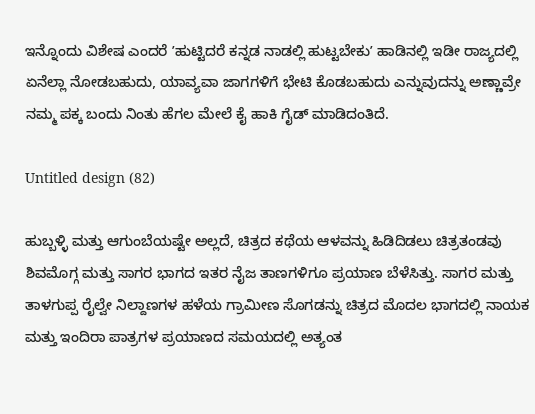ಇನ್ನೊಂದು ವಿಶೇಷ ಎಂದರೆ ʼಹುಟ್ಟಿದರೆ ಕನ್ನಡ ನಾಡಲ್ಲಿ ಹುಟ್ಟಬೇಕುʼ ಹಾಡಿನಲ್ಲಿ ಇಡೀ ರಾಜ್ಯದಲ್ಲಿ ಏನೆಲ್ಲಾ ನೋಡಬಹುದು, ಯಾವ್ಯವಾ ಜಾಗಗಳಿಗೆ ಭೇಟಿ ಕೊಡಬಹುದು ಎನ್ನುವುದನ್ನು ಅಣ್ಣಾವ್ರೇ ನಮ್ಮ ಪಕ್ಕ ಬಂದು ನಿಂತು ಹೆಗಲ ಮೇಲೆ ಕೈ ಹಾಕಿ ಗೈಡ್‌ ಮಾಡಿದಂತಿದೆ.

Untitled design (82)

ಹುಬ್ಬಳ್ಳಿ ಮತ್ತು ಆಗುಂಬೆಯಷ್ಟೇ ಅಲ್ಲದೆ, ಚಿತ್ರದ ಕಥೆಯ ಆಳವನ್ನು ಹಿಡಿದಿಡಲು ಚಿತ್ರತಂಡವು ಶಿವಮೊಗ್ಗ ಮತ್ತು ಸಾಗರ ಭಾಗದ ಇತರ ನೈಜ ತಾಣಗಳಿಗೂ ಪ್ರಯಾಣ ಬೆಳೆಸಿತ್ತು. ಸಾಗರ ಮತ್ತು ತಾಳಗುಪ್ಪ ರೈಲ್ವೇ ನಿಲ್ದಾಣಗಳ ಹಳೆಯ ಗ್ರಾಮೀಣ ಸೊಗಡನ್ನು ಚಿತ್ರದ ಮೊದಲ ಭಾಗದಲ್ಲಿ ನಾಯಕ ಮತ್ತು ಇಂದಿರಾ ಪಾತ್ರಗಳ ಪ್ರಯಾಣದ ಸಮಯದಲ್ಲಿ ಅತ್ಯಂತ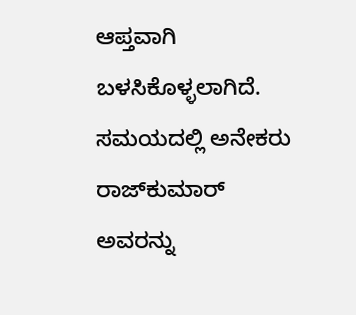ಆಪ್ತವಾಗಿ ಬಳಸಿಕೊಳ್ಳಲಾಗಿದೆ. ಸಮಯದಲ್ಲಿ ಅನೇಕರು ರಾಜ್‌ಕುಮಾರ್‌ ಅವರನ್ನು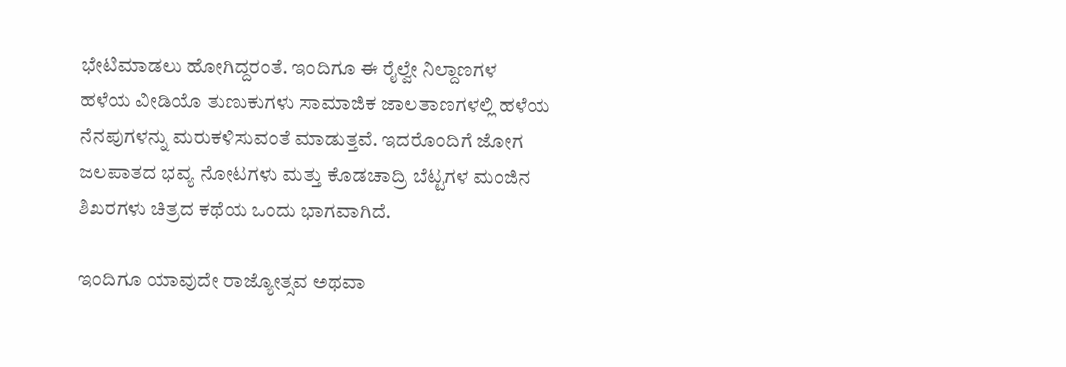ಭೇಟಿಮಾಡಲು ಹೋಗಿದ್ದರಂತೆ. ಇಂದಿಗೂ ಈ ರೈಲ್ವೇ ನಿಲ್ದಾಣಗಳ ಹಳೆಯ ವೀಡಿಯೊ ತುಣುಕುಗಳು ಸಾಮಾಜಿಕ ಜಾಲತಾಣಗಳಲ್ಲಿ ಹಳೆಯ ನೆನಪುಗಳನ್ನು ಮರುಕಳಿಸುವಂತೆ ಮಾಡುತ್ತವೆ. ಇದರೊಂದಿಗೆ ಜೋಗ ಜಲಪಾತದ ಭವ್ಯ ನೋಟಗಳು ಮತ್ತು ಕೊಡಚಾದ್ರಿ ಬೆಟ್ಟಗಳ ಮಂಜಿನ ಶಿಖರಗಳು ಚಿತ್ರದ ಕಥೆಯ ಒಂದು ಭಾಗವಾಗಿದೆ.

ಇಂದಿಗೂ ಯಾವುದೇ ರಾಜ್ಯೋತ್ಸವ ಅಥವಾ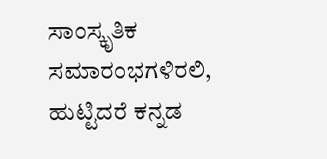ಸಾಂಸ್ಕೃತಿಕ ಸಮಾರಂಭಗಳಿರಲಿ, ಹುಟ್ಟಿದರೆ ಕನ್ನಡ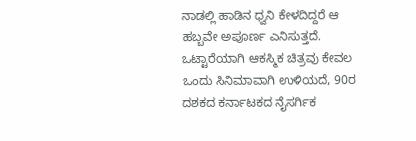ನಾಡಲ್ಲಿ ಹಾಡಿನ ಧ್ವನಿ ಕೇಳದಿದ್ದರೆ ಆ ಹಬ್ಬವೇ ಅಪೂರ್ಣ ಎನಿಸುತ್ತದೆ. ಒಟ್ಟಾರೆಯಾಗಿ ಆಕಸ್ಮಿಕ ಚಿತ್ರವು ಕೇವಲ ಒಂದು ಸಿನಿಮಾವಾಗಿ ಉಳಿಯದೆ, 90ರ ದಶಕದ ಕರ್ನಾಟಕದ ನೈಸರ್ಗಿಕ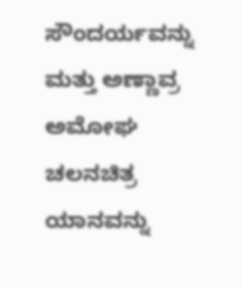ಸೌಂದರ್ಯವನ್ನು ಮತ್ತು ಅಣ್ಣಾವ್ರ ಅಮೋಘ ಚಲನಚಿತ್ರ ಯಾನವನ್ನು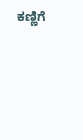ಕಣ್ಣಿಗೆ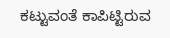ಕಟ್ಟುವಂತೆ ಕಾಪಿಟ್ಟಿರುವ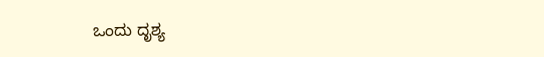ಒಂದು ದೃಶ್ಯ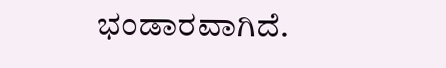ಭಂಡಾರವಾಗಿದೆ.